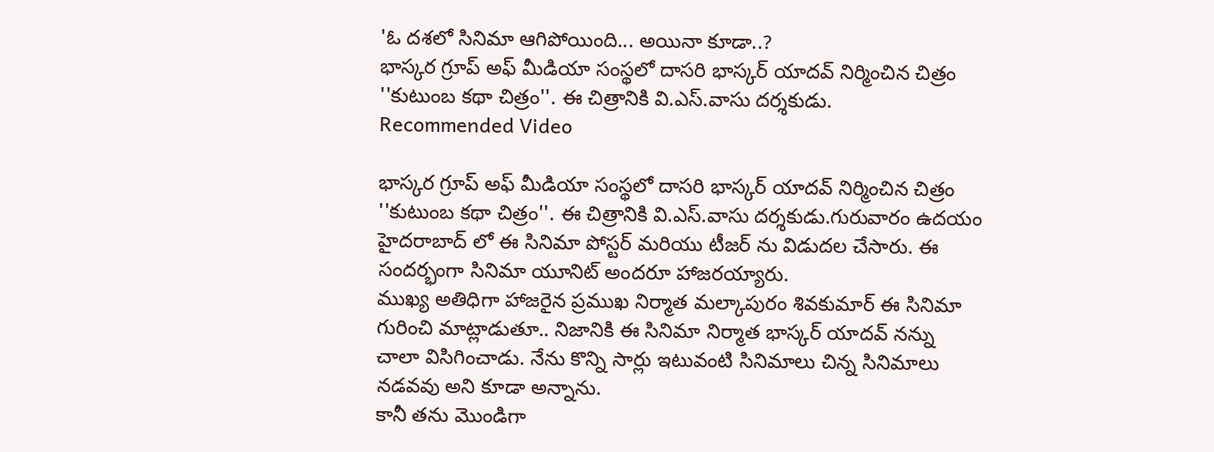'ఓ దశలో సినిమా ఆగిపోయింది... అయినా కూడా..?
భాస్కర గ్రూప్ అఫ్ మీడియా సంస్థలో దాసరి భాస్కర్ యాదవ్ నిర్మించిన చిత్రం ''కుటుంబ కథా చిత్రం''. ఈ చిత్రానికి వి.ఎస్.వాసు దర్శకుడు.
Recommended Video

భాస్కర గ్రూప్ అఫ్ మీడియా సంస్థలో దాసరి భాస్కర్ యాదవ్ నిర్మించిన చిత్రం ''కుటుంబ కథా చిత్రం''. ఈ చిత్రానికి వి.ఎస్.వాసు దర్శకుడు.గురువారం ఉదయం హైదరాబాద్ లో ఈ సినిమా పోస్టర్ మరియు టీజర్ ను విడుదల చేసారు. ఈ సందర్భంగా సినిమా యూనిట్ అందరూ హాజరయ్యారు.
ముఖ్య అతిధిగా హాజరైన ప్రముఖ నిర్మాత మల్కాపురం శివకుమార్ ఈ సినిమా గురించి మాట్లాడుతూ.. నిజానికి ఈ సినిమా నిర్మాత భాస్కర్ యాదవ్ నన్ను చాలా విసిగించాడు. నేను కొన్ని సార్లు ఇటువంటి సినిమాలు చిన్న సినిమాలు నడవవు అని కూడా అన్నాను.
కానీ తను మొండిగా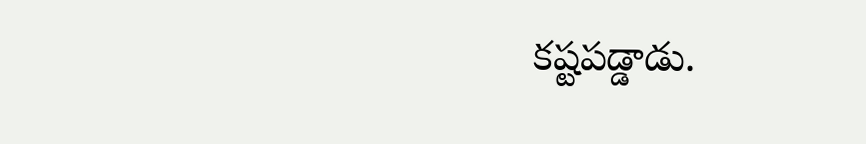కష్టపడ్డాడు.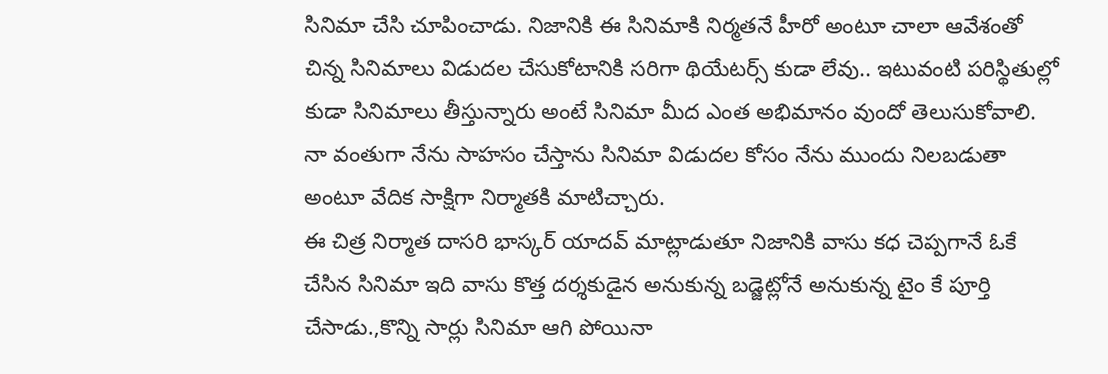సినిమా చేసి చూపించాడు. నిజానికి ఈ సినిమాకి నిర్మతనే హీరో అంటూ చాలా ఆవేశంతో చిన్న సినిమాలు విడుదల చేసుకోటానికి సరిగా థియేటర్స్ కుడా లేవు.. ఇటువంటి పరిస్థితుల్లో కుడా సినిమాలు తీస్తున్నారు అంటే సినిమా మీద ఎంత అభిమానం వుందో తెలుసుకోవాలి. నా వంతుగా నేను సాహసం చేస్తాను సినిమా విడుదల కోసం నేను ముందు నిలబడుతా అంటూ వేదిక సాక్షిగా నిర్మాతకి మాటిచ్చారు.
ఈ చిత్ర నిర్మాత దాసరి భాస్కర్ యాదవ్ మాట్లాడుతూ నిజానికి వాసు కధ చెప్పగానే ఓకే చేసిన సినిమా ఇది వాసు కొత్త దర్శకుడైన అనుకున్న బడ్జెట్లోనే అనుకున్న టైం కే పూర్తి చేసాడు.,కొన్ని సార్లు సినిమా ఆగి పోయినా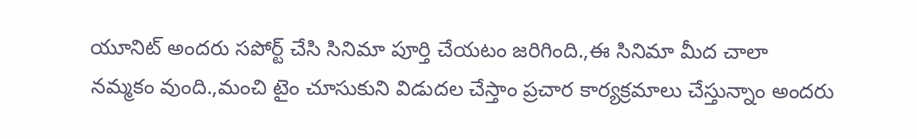యూనిట్ అందరు సపోర్ట్ చేసి సినిమా పూర్తి చేయటం జరిగింది.,ఈ సినిమా మీద చాలా
నమ్మకం వుంది.,మంచి టైం చూసుకుని విడుదల చేస్తాం ప్రచార కార్యక్రమాలు చేస్తున్నాం అందరు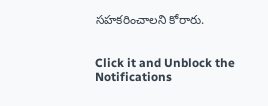సహకరించాలని కోరారు.


Click it and Unblock the Notifications